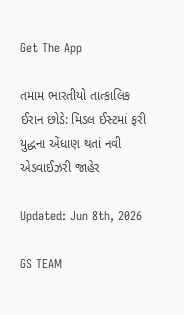Get The App

તમામ ભારતીયો તાત્કાલિક ઈરાન છોડે: મિડલ ઈસ્ટમાં ફરી યુદ્ધના એંધાણ થતાં નવી એડવાઈઝરી જાહેર

Updated: Jun 8th, 2026

GS TEAM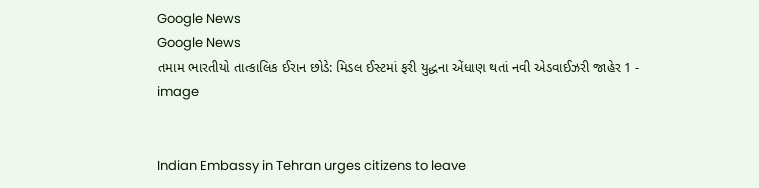Google News
Google News
તમામ ભારતીયો તાત્કાલિક ઈરાન છોડે: મિડલ ઈસ્ટમાં ફરી યુદ્ધના એંધાણ થતાં નવી એડવાઈઝરી જાહેર 1 - image


Indian Embassy in Tehran urges citizens to leave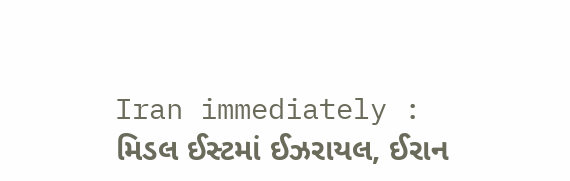Iran immediately : મિડલ ઈસ્ટમાં ઈઝરાયલ, ઈરાન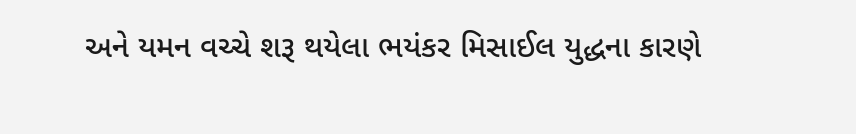અને યમન વચ્ચે શરૂ થયેલા ભયંકર મિસાઈલ યુદ્ધના કારણે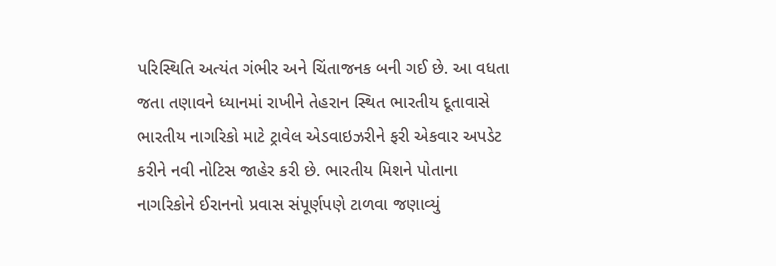પરિસ્થિતિ અત્યંત ગંભીર અને ચિંતાજનક બની ગઈ છે. આ વધતા જતા તણાવને ધ્યાનમાં રાખીને તેહરાન સ્થિત ભારતીય દૂતાવાસે ભારતીય નાગરિકો માટે ટ્રાવેલ એડવાઇઝરીને ફરી એકવાર અપડેટ કરીને નવી નોટિસ જાહેર કરી છે. ભારતીય મિશને પોતાના નાગરિકોને ઈરાનનો પ્રવાસ સંપૂર્ણપણે ટાળવા જણાવ્યું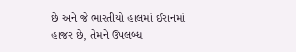છે અને જે ભારતીયો હાલમાં ઈરાનમાં હાજર છે, તેમને ઉપલબ્ધ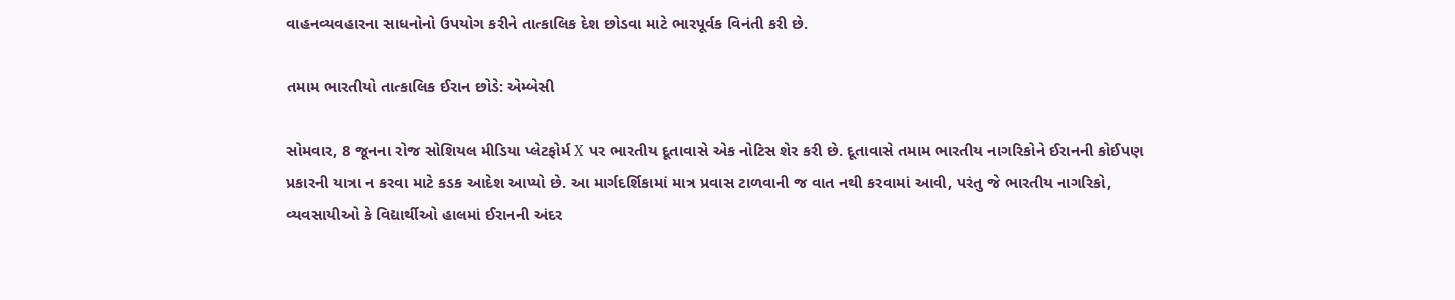વાહનવ્યવહારના સાધનોનો ઉપયોગ કરીને તાત્કાલિક દેશ છોડવા માટે ભારપૂર્વક વિનંતી કરી છે.

તમામ ભારતીયો તાત્કાલિક ઈરાન છોડે: એમ્બેસી

સોમવાર, 8 જૂનના રોજ સોશિયલ મીડિયા પ્લેટફોર્મ X પર ભારતીય દૂતાવાસે એક નોટિસ શેર કરી છે. દૂતાવાસે તમામ ભારતીય નાગરિકોને ઈરાનની કોઈપણ પ્રકારની યાત્રા ન કરવા માટે કડક આદેશ આપ્યો છે. આ માર્ગદર્શિકામાં માત્ર પ્રવાસ ટાળવાની જ વાત નથી કરવામાં આવી, પરંતુ જે ભારતીય નાગરિકો, વ્યવસાયીઓ કે વિદ્યાર્થીઓ હાલમાં ઈરાનની અંદર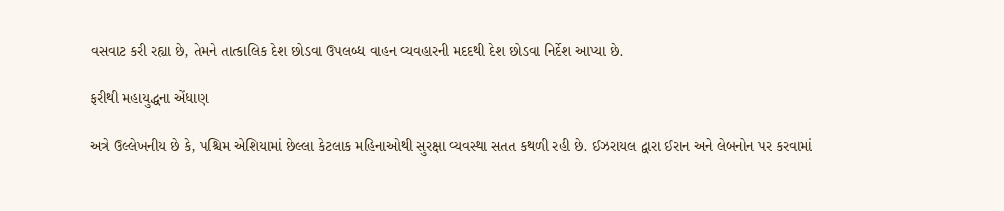વસવાટ કરી રહ્યા છે, તેમને તાત્કાલિક દેશ છોડવા ઉપલબ્ધ વાહન વ્યવહારની મદદથી દેશ છોડવા નિર્દેશ આપ્યા છે.

ફરીથી મહાયુદ્ધના એંધાણ

અત્રે ઉલ્લેખનીય છે કે, પશ્ચિમ એશિયામાં છેલ્લા કેટલાક મહિનાઓથી સુરક્ષા વ્યવસ્થા સતત કથળી રહી છે. ઈઝરાયલ દ્વારા ઈરાન અને લેબનોન પર કરવામાં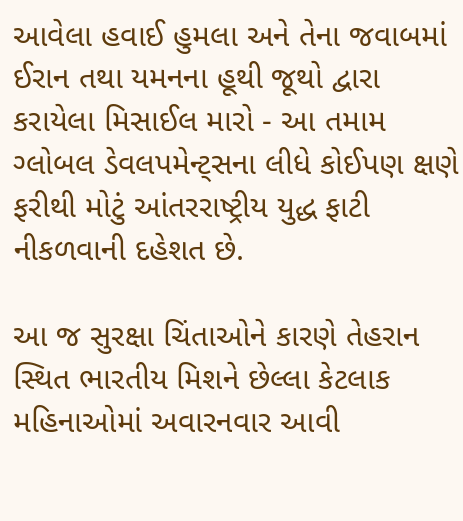આવેલા હવાઈ હુમલા અને તેના જવાબમાં ઈરાન તથા યમનના હૂથી જૂથો દ્વારા કરાયેલા મિસાઈલ મારો - આ તમામ ગ્લોબલ ડેવલપમેન્ટ્સના લીધે કોઈપણ ક્ષણે ફરીથી મોટું આંતરરાષ્ટ્રીય યુદ્ધ ફાટી નીકળવાની દહેશત છે.

આ જ સુરક્ષા ચિંતાઓને કારણે તેહરાન સ્થિત ભારતીય મિશને છેલ્લા કેટલાક મહિનાઓમાં અવારનવાર આવી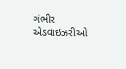ગંભીર એડવાઇઝરીઓ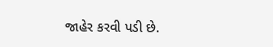જાહેર કરવી પડી છે.